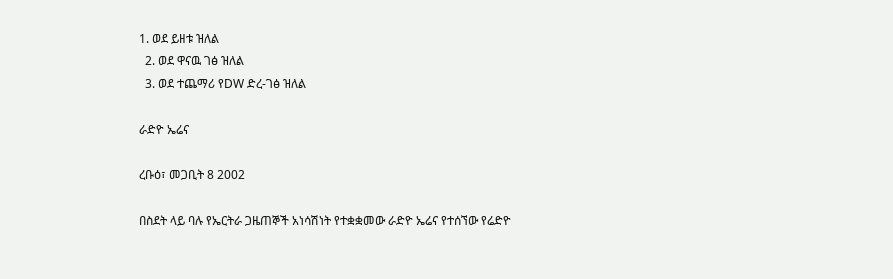1. ወደ ይዘቱ ዝለል
  2. ወደ ዋናዉ ገፅ ዝለል
  3. ወደ ተጨማሪ የDW ድረ-ገፅ ዝለል

ራድዮ ኤሬና

ረቡዕ፣ መጋቢት 8 2002

በስደት ላይ ባሉ የኤርትራ ጋዜጠኞች አነሳሽነት የተቋቋመው ራድዮ ኤሬና የተሰኘው የሬድዮ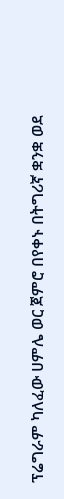ፕሬግራም ካለፈው ሀምሌ ወር ጀምሮ በየቀኑ በትግሪኛ ቋንቋ ወደ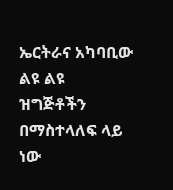ኤርትራና አካባቢው ልዩ ልዩ ዝግጅቶችን በማስተላለፍ ላይ ነው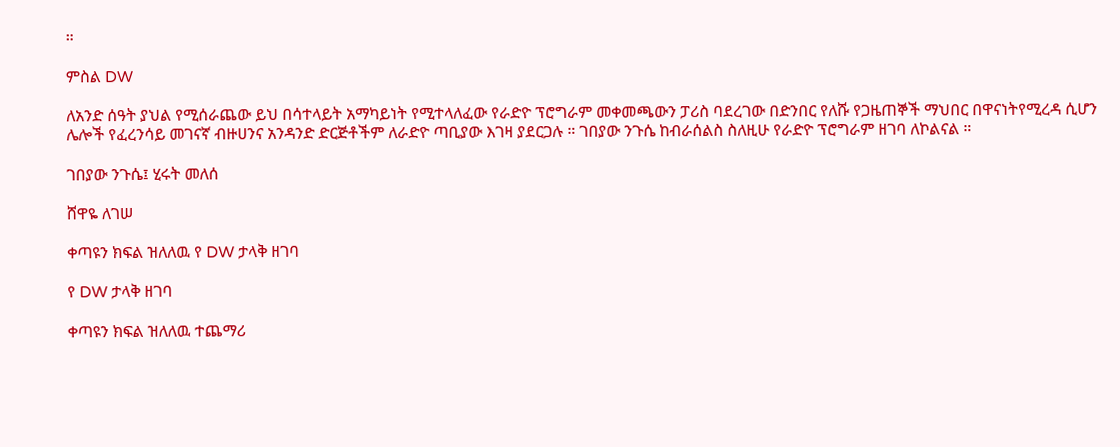።

ምስል DW

ለአንድ ሰዓት ያህል የሚሰራጨው ይህ በሳተላይት አማካይነት የሚተላለፈው የራድዮ ፕሮግራም መቀመጫውን ፓሪስ ባደረገው በድንበር የለሹ የጋዜጠኞች ማህበር በዋናነትየሚረዳ ሲሆን ሌሎች የፈረንሳይ መገናኛ ብዙሀንና አንዳንድ ድርጅቶችም ለራድዮ ጣቢያው እገዛ ያደርጋሉ ። ገበያው ንጉሴ ከብራሰልስ ስለዚሁ የራድዮ ፕሮግራም ዘገባ ለኮልናል ።

ገበያው ንጉሴ፤ ሂሩት መለሰ

ሸዋዬ ለገሠ

ቀጣዩን ክፍል ዝለለዉ የ DW ታላቅ ዘገባ

የ DW ታላቅ ዘገባ

ቀጣዩን ክፍል ዝለለዉ ተጨማሪ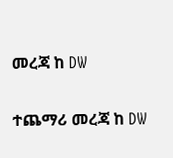መረጃ ከ DW

ተጨማሪ መረጃ ከ DW